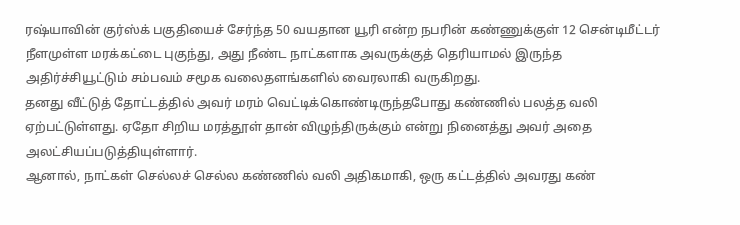ரஷ்யாவின் குர்ஸ்க் பகுதியைச் சேர்ந்த 50 வயதான யூரி என்ற நபரின் கண்ணுக்குள் 12 சென்டிமீட்டர் நீளமுள்ள மரக்கட்டை புகுந்து, அது நீண்ட நாட்களாக அவருக்குத் தெரியாமல் இருந்த அதிர்ச்சியூட்டும் சம்பவம் சமூக வலைதளங்களில் வைரலாகி வருகிறது.
தனது வீட்டுத் தோட்டத்தில் அவர் மரம் வெட்டிக்கொண்டிருந்தபோது கண்ணில் பலத்த வலி ஏற்பட்டுள்ளது. ஏதோ சிறிய மரத்தூள் தான் விழுந்திருக்கும் என்று நினைத்து அவர் அதை அலட்சியப்படுத்தியுள்ளார்.
ஆனால், நாட்கள் செல்லச் செல்ல கண்ணில் வலி அதிகமாகி, ஒரு கட்டத்தில் அவரது கண்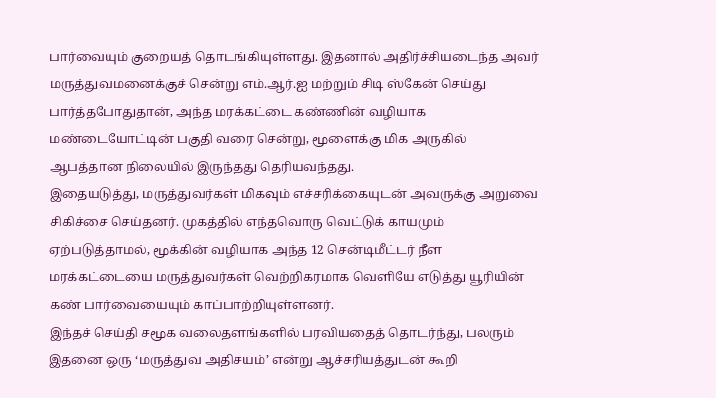பார்வையும் குறையத் தொடங்கியுள்ளது. இதனால் அதிர்ச்சியடைந்த அவர் மருத்துவமனைக்குச் சென்று எம்.ஆர்.ஐ மற்றும் சிடி ஸ்கேன் செய்து பார்த்தபோதுதான், அந்த மரக்கட்டை கண்ணின் வழியாக மண்டையோட்டின் பகுதி வரை சென்று, மூளைக்கு மிக அருகில் ஆபத்தான நிலையில் இருந்தது தெரியவந்தது.
இதையடுத்து, மருத்துவர்கள் மிகவும் எச்சரிக்கையுடன் அவருக்கு அறுவை சிகிச்சை செய்தனர். முகத்தில் எந்தவொரு வெட்டுக் காயமும் ஏற்படுத்தாமல், மூக்கின் வழியாக அந்த 12 சென்டிமீட்டர் நீள மரக்கட்டையை மருத்துவர்கள் வெற்றிகரமாக வெளியே எடுத்து யூரியின் கண் பார்வையையும் காப்பாற்றியுள்ளனர்.
இந்தச் செய்தி சமூக வலைதளங்களில் பரவியதைத் தொடர்ந்து, பலரும் இதனை ஒரு ‘மருத்துவ அதிசயம்’ என்று ஆச்சரியத்துடன் கூறி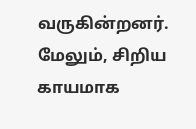வருகின்றனர். மேலும், சிறிய காயமாக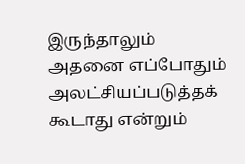இருந்தாலும் அதனை எப்போதும் அலட்சியப்படுத்தக் கூடாது என்றும்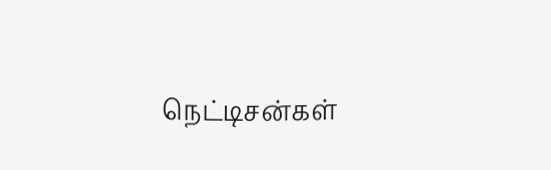நெட்டிசன்கள்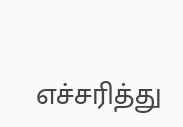எச்சரித்து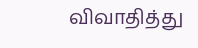விவாதித்து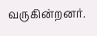வருகின்றனர்.